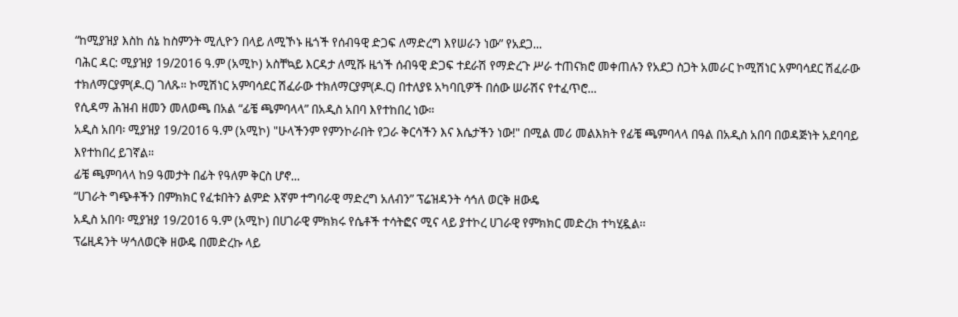“ከሚያዝያ እስከ ሰኔ ከስምንት ሚሊዮን በላይ ለሚኾኑ ዜጎች የሰብዓዊ ድጋፍ ለማድረግ እየሠራን ነው” የአደጋ...
ባሕር ዳር: ሚያዝያ 19/2016 ዓ.ም (አሚኮ) አስቸኳይ እርዳታ ለሚሹ ዜጎች ሰብዓዊ ድጋፍ ተደራሽ የማድረጉ ሥራ ተጠናክሮ መቀጠሉን የአደጋ ስጋት አመራር ኮሚሽነር አምባሳደር ሽፈራው ተክለማርያም(ዶ.ር) ገለጹ። ኮሚሽነር አምባሳደር ሽፈራው ተክለማርያም(ዶ.ር) በተለያዩ አካባቢዎች በሰው ሠራሽና የተፈጥሮ...
የሲዳማ ሕዝብ ዘመን መለወጫ በአል “ፊቼ ጫምባላላ” በአዲስ አበባ እየተከበረ ነው።
አዲስ አበባ፡ ሚያዝያ 19/2016 ዓ.ም (አሚኮ) "ሁላችንም የምንኮራበት የጋራ ቅርሳችን እና እሴታችን ነው!" በሚል መሪ መልእክት የፊቼ ጫምባላላ በዓል በአዲስ አበባ በወዳጅነት አደባባይ እየተከበረ ይገኛል።
ፊቼ ጫምባላላ ከ9 ዓመታት በፊት የዓለም ቅርስ ሆኖ...
“ሀገራት ግጭቶችን በምክክር የፈቱበትን ልምድ እኛም ተግባራዊ ማድረግ አለብን” ፕሬዝዳንት ሳኅለ ወርቅ ዘውዴ
አዲስ አበባ፡ ሚያዝያ 19/2016 ዓ.ም (አሚኮ) በሀገራዊ ምክክሩ የሴቶች ተሳትፎና ሚና ላይ ያተኮረ ሀገራዊ የምክክር መድረክ ተካሂዷል፡፡
ፕሬዚዳንት ሣኅለወርቅ ዘውዴ በመድረኩ ላይ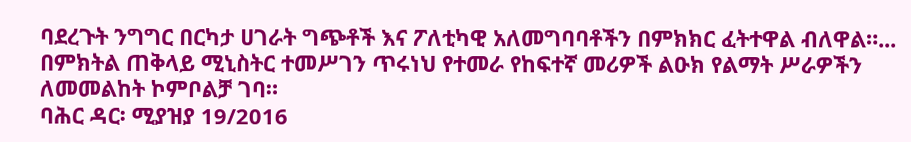ባደረጉት ንግግር በርካታ ሀገራት ግጭቶች እና ፖለቲካዊ አለመግባባቶችን በምክክር ፈትተዋል ብለዋል።...
በምክትል ጠቅላይ ሚኒስትር ተመሥገን ጥሩነህ የተመራ የከፍተኛ መሪዎች ልዑክ የልማት ሥራዎችን ለመመልከት ኮምቦልቻ ገባ።
ባሕር ዳር፡ ሚያዝያ 19/2016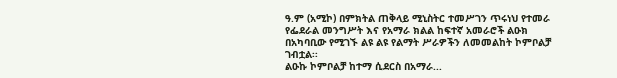ዓ.ም (አሚኮ) በምክትል ጠቅላይ ሚኒስትር ተመሥገን ጥሩነህ የተመራ የፌደራል መንግሥት እና የአማራ ክልል ከፍተኛ አመራሮች ልዑክ በአካባቢው የሚገኙ ልዩ ልዩ የልማት ሥራዎችን ለመመልከት ኮምቦልቻ ገብቷል፡፡
ልዑኩ ኮምቦልቻ ከተማ ሲደርስ በአማራ...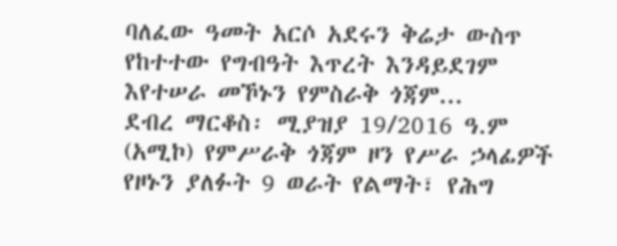ባለፈው ዓመት አርሶ አደሩን ቅሬታ ውስጥ የከተተው የግብዓት እጥረት እንዳይደገም እየተሠራ መኾኑን የምስራቅ ጎጃም...
ደብረ ማርቆስ፡ ሚያዝያ 19/2016 ዓ.ም (አሚኮ) የምሥራቅ ጎጃም ዞን የሥራ ኃላፊዎች የዞኑን ያለፉት 9 ወራት የልማት፣ የሕግ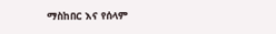ማስከበር እና የሰላም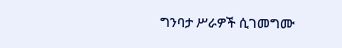ግንባታ ሥራዎች ሲገመግሙ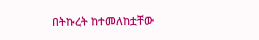በትኩረት ከተመለከቷቸው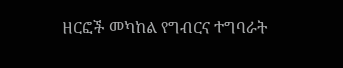ዘርፎች መካከል የግብርና ተግባራት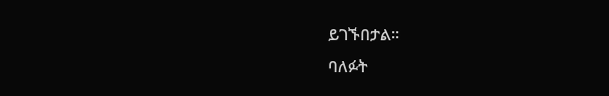ይገኙበታል፡፡
ባለፉት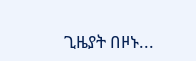ጊዜያት በዞኑ...